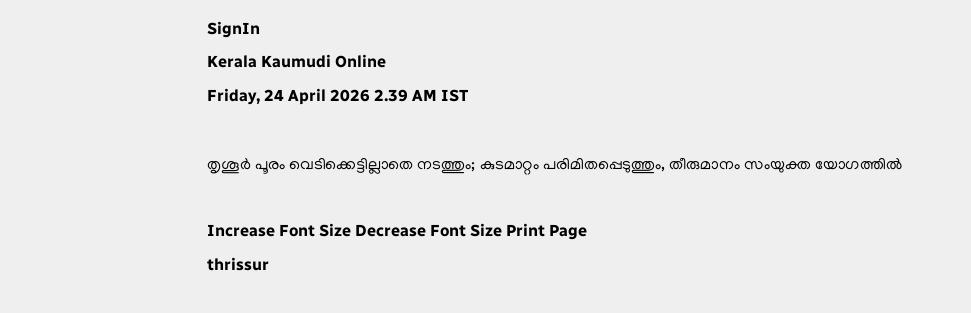SignIn
Kerala Kaumudi Online
Friday, 24 April 2026 2.39 AM IST

തൃശൂർ പൂരം വെടിക്കെട്ടില്ലാതെ നടത്തും; കുടമാറ്റം പരിമിതപ്പെടുത്തും, തീരുമാനം സംയുക്ത യോഗത്തിൽ

Increase Font Size Decrease Font Size Print Page
thrissur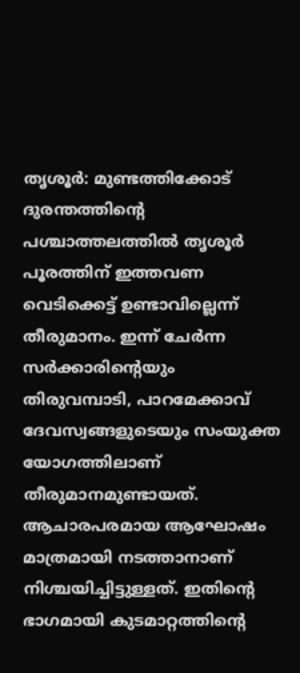തൃശൂർ: മുണ്ടത്തിക്കോട് ദുരന്തത്തിന്റെ പശ്ചാത്തലത്തിൽ തൃശൂർ പൂരത്തിന് ഇത്തവണ വെടിക്കെട്ട് ഉണ്ടാവില്ലെന്ന് തീരുമാനം. ഇന്ന് ചേർന്ന സർക്കാരിന്റെയും തിരുവമ്പാടി, പാറമേക്കാവ് ദേവസ്വങ്ങളുടെയും സംയുക്ത യോഗത്തിലാണ് തീരുമാനമുണ്ടായത്. ആചാരപരമായ ആഘോഷം മാത്രമായി നടത്താനാണ് നിശ്ചയിച്ചിട്ടുള്ളത്. ഇതിന്റെ ഭാഗമായി കുടമാറ്റത്തിന്റെ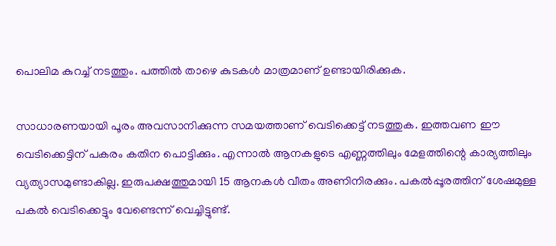പൊലിമ കുറച്ച് നടത്തും. പത്തിൽ താഴെ കുടകൾ മാത്രമാണ് ഉണ്ടായിരിക്കുക.

സാധാരണയായി പൂരം അവസാനിക്കുന്ന സമയത്താണ് വെടിക്കെട്ട് നടത്തുക. ഇത്തവണ ഈ വെടിക്കെട്ടിന് പകരം കതിന പൊട്ടിക്കും. എന്നാൽ ആനകളുടെ എണ്ണത്തിലും മേളത്തിന്റെ കാര്യത്തിലും വ്യത്യാസമുണ്ടാകില്ല. ഇരുപക്ഷത്തുമായി 15 ആനകൾ വീതം അണിനിരക്കും. പകൽപ്പൂരത്തിന് ശേഷമുള്ള പകൽ വെടിക്കെട്ടും വേണ്ടെന്ന് വെച്ചിട്ടുണ്ട്.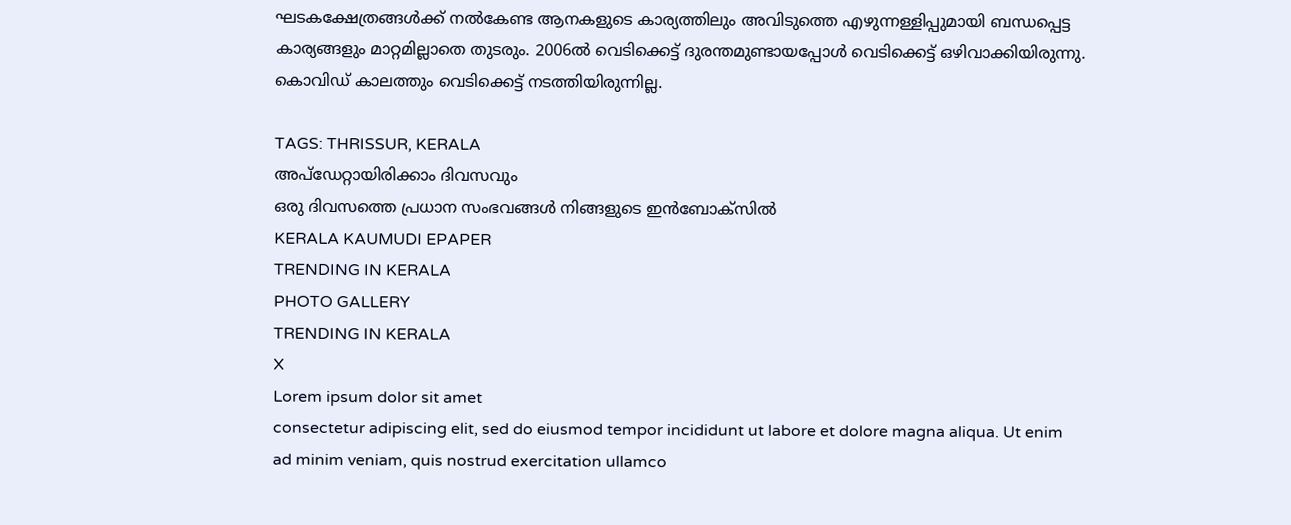ഘടകക്ഷേത്രങ്ങൾക്ക് നൽകേണ്ട ആനകളുടെ കാര്യത്തിലും അവിടുത്തെ എഴുന്നള്ളിപ്പുമായി ബന്ധപ്പെട്ട കാര്യങ്ങളും മാറ്റമില്ലാതെ തുടരും. 2006ൽ വെടിക്കെട്ട് ദുരന്തമുണ്ടായപ്പോൾ വെടിക്കെട്ട് ഒഴിവാക്കിയിരുന്നു. കൊവിഡ് കാലത്തും വെടിക്കെട്ട് നടത്തിയിരുന്നില്ല.

TAGS: THRISSUR, KERALA
അപ്ഡേറ്റായിരിക്കാം ദിവസവും
ഒരു ദിവസത്തെ പ്രധാന സംഭവങ്ങൾ നിങ്ങളുടെ ഇൻബോക്സിൽ
KERALA KAUMUDI EPAPER
TRENDING IN KERALA
PHOTO GALLERY
TRENDING IN KERALA
X
Lorem ipsum dolor sit amet
consectetur adipiscing elit, sed do eiusmod tempor incididunt ut labore et dolore magna aliqua. Ut enim ad minim veniam, quis nostrud exercitation ullamco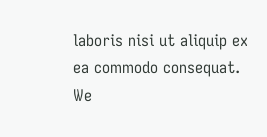laboris nisi ut aliquip ex ea commodo consequat.
We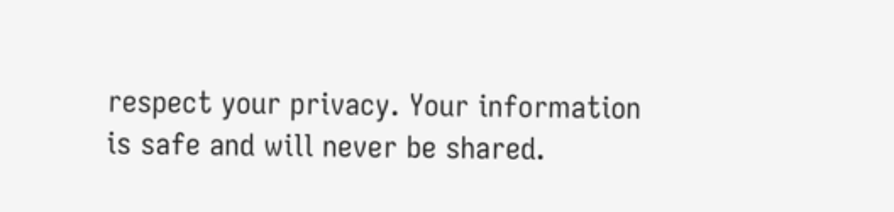respect your privacy. Your information is safe and will never be shared.